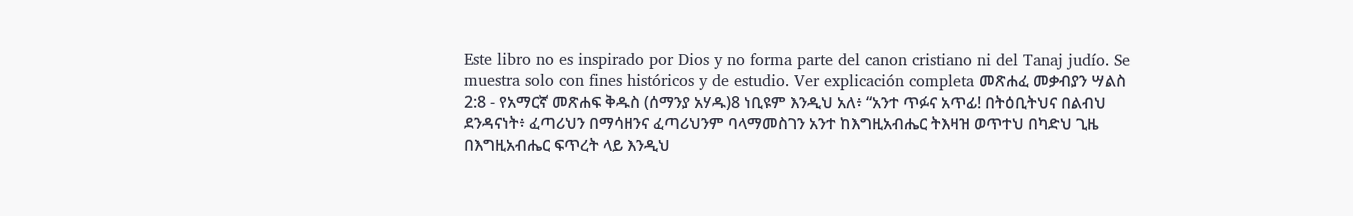Este libro no es inspirado por Dios y no forma parte del canon cristiano ni del Tanaj judío. Se muestra solo con fines históricos y de estudio. Ver explicación completa መጽሐፈ መቃብያን ሣልስ 2:8 - የአማርኛ መጽሐፍ ቅዱስ (ሰማንያ አሃዱ)8 ነቢዩም እንዲህ አለ፥ “አንተ ጥፉና አጥፊ! በትዕቢትህና በልብህ ደንዳናነት፥ ፈጣሪህን በማሳዘንና ፈጣሪህንም ባላማመስገን አንተ ከእግዚአብሔር ትእዛዝ ወጥተህ በካድህ ጊዜ በእግዚአብሔር ፍጥረት ላይ እንዲህ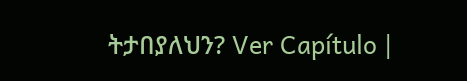ትታበያለህን? Ver Capítulo |